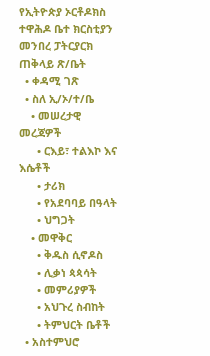የኢትዮጵያ ኦርቶዶክስ ተዋሕዶ ቤተ ክርስቲያን መንበረ ፓትርያርክ ጠቅላይ ጽ/ቤት
  • ቀዳሚ ገጽ
  • ስለ ኢ/ኦ/ተ/ቤ
    • መሠረታዊ መረጃዎች
      • ርእይ፣ ተልእኮ እና እሴቶች
      • ታሪክ
      • የአደባባይ በዓላት
      • ህግጋት
    • መዋቅር
      • ቅዱስ ሲኖዶስ
      • ሊቃነ ጳጳሳት
      • መምሪያዎች
      • አህጉረ ስብከት
      • ትምህርት ቤቶች
  • አስተምህሮ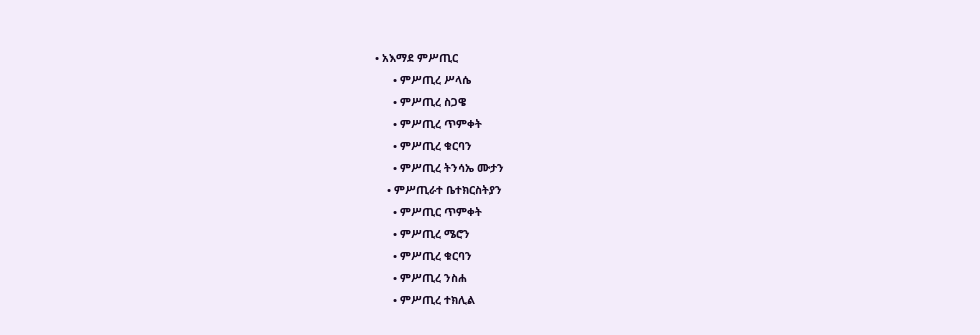• አእማደ ምሥጢር
      • ምሥጢረ ሥላሴ
      • ምሥጢረ ስጋዌ
      • ምሥጢረ ጥምቀት
      • ምሥጢረ ቁርባን
      • ምሥጢረ ትንሳኤ ሙታን
    • ምሥጢራተ ቤተክርስትያን
      • ምሥጢር ጥምቀት
      • ምሥጢረ ሜሮን
      • ምሥጢረ ቁርባን
      • ምሥጢረ ንስሐ
      • ምሥጢረ ተክሊል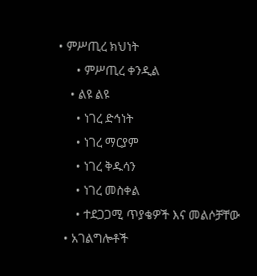• ምሥጢረ ክህነት
      • ምሥጢረ ቀንዲል
    • ልዩ ልዩ
      • ነገረ ድኅነት
      • ነገረ ማርያም
      • ነገረ ቅዱሳን
      • ነገረ መስቀል
      • ተደጋጋሚ ጥያቄዎች እና መልሶቻቸው
  • አገልግሎቶች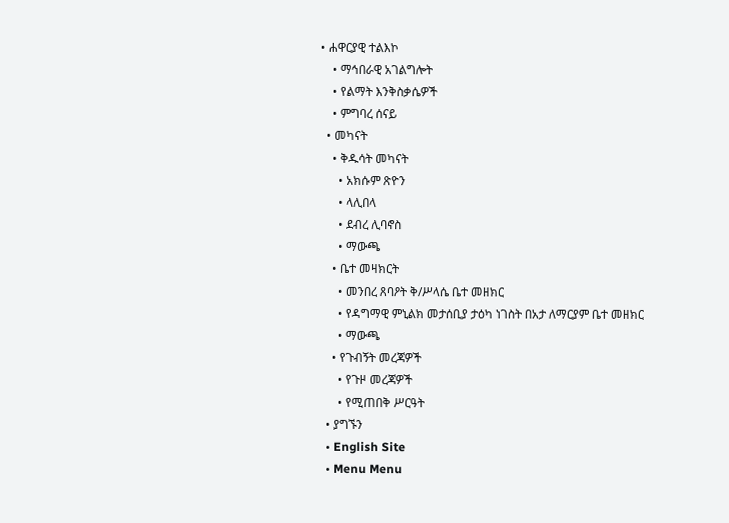• ሐዋርያዊ ተልእኮ
    • ማኅበራዊ አገልግሎት
    • የልማት እንቅስቃሴዎች
    • ምግባረ ሰናይ
  • መካናት
    • ቅዱሳት መካናት
      • አክሱም ጽዮን
      • ላሊበላ
      • ደብረ ሊባኖስ
      • ማውጫ
    • ቤተ መዛክርት
      • መንበረ ጸባዖት ቅ/ሥላሴ ቤተ መዘክር
      • የዳግማዊ ምኒልክ መታሰቢያ ታዕካ ነገስት በአታ ለማርያም ቤተ መዘክር
      • ማውጫ
    • የጉብኝት መረጃዎች
      • የጉዞ መረጃዎች
      • የሚጠበቅ ሥርዓት
  • ያግኙን
  • English Site
  • Menu Menu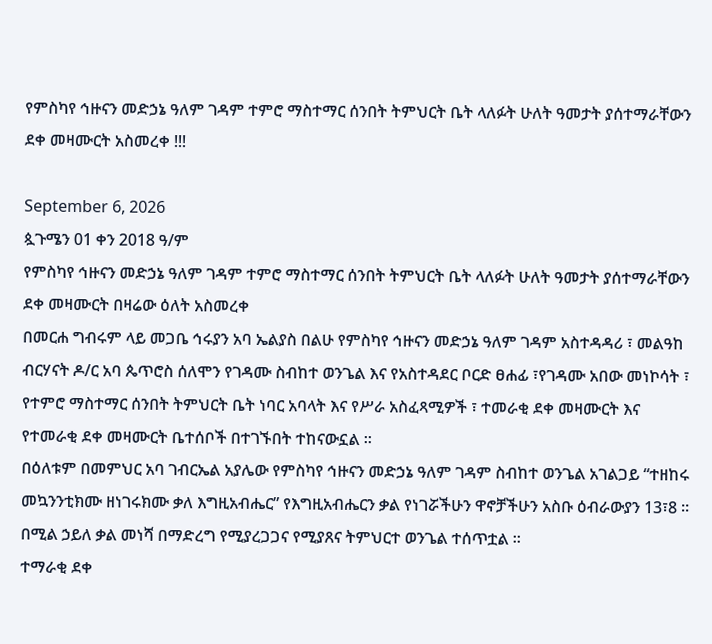የምስካየ ኅዙናን መድኃኔ ዓለም ገዳም ተምሮ ማስተማር ሰንበት ትምህርት ቤት ላለፉት ሁለት ዓመታት ያሰተማራቸውን ደቀ መዛሙርት አስመረቀ !!!

September 6, 2026
ጷጉሜን 01 ቀን 2018 ዓ/ም
የምስካየ ኅዙናን መድኃኔ ዓለም ገዳም ተምሮ ማስተማር ሰንበት ትምህርት ቤት ላለፉት ሁለት ዓመታት ያሰተማራቸውን ደቀ መዛሙርት በዛሬው ዕለት አስመረቀ
በመርሐ ግብሩም ላይ መጋቤ ኅሩያን አባ ኤልያስ በልሁ የምስካየ ኅዙናን መድኃኔ ዓለም ገዳም አስተዳዳሪ ፣ መልዓከ ብርሃናት ዶ/ር አባ ጴጥሮስ ሰለሞን የገዳሙ ስብከተ ወንጌል እና የአስተዳደር ቦርድ ፀሐፊ ፣የገዳሙ አበው መነኮሳት ፣ የተምሮ ማስተማር ሰንበት ትምህርት ቤት ነባር አባላት እና የሥራ አስፈጻሚዎች ፣ ተመራቂ ደቀ መዛሙርት እና የተመራቂ ደቀ መዛሙርት ቤተሰቦች በተገኙበት ተከናውኗል ።
በዕለቱም በመምህር አባ ገብርኤል አያሌው የምስካየ ኅዙናን መድኃኔ ዓለም ገዳም ስብከተ ወንጌል አገልጋይ “ተዘከሩ መኳንንቲክሙ ዘነገሩክሙ ቃለ እግዚአብሔር” የእግዚአብሔርን ቃል የነገሯችሁን ዋኖቻችሁን አስቡ ዕብራውያን 13፣8 ። በሚል ኃይለ ቃል መነሻ በማድረግ የሚያረጋጋና የሚያጸና ትምህርተ ወንጌል ተሰጥቷል ።
ተማራቂ ደቀ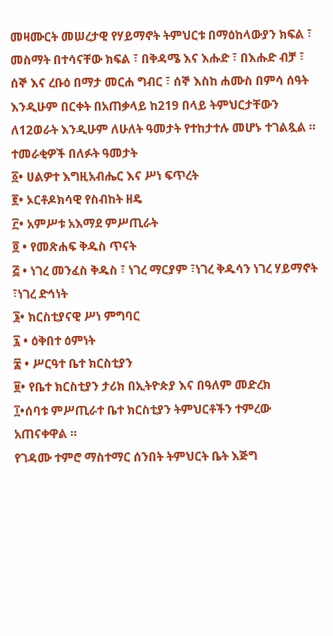መዛሙርት መሠረታዊ የሃይማኖት ትምህርቱ በማዕከላውያን ክፍል ፣ መስማት በተሳናቸው ክፍል ፣ በቅዳሜ እና እሑድ ፣ በእሑድ ብቻ ፣ ሰኞ እና ረቡዕ በማታ መርሐ ግብር ፣ ሰኞ እስከ ሐሙስ በምሳ ሰዓት እንዲሁም በርቀት በአጠቃላይ ከ219 በላይ ትምህርታቸውን ለ12ወራት እንዲሁም ለሁለት ዓመታት የተከታተሉ መሆኑ ተገልጿል ።
ተመራቂዎች በለፉት ዓመታት
፩• ሀልዎተ እግዚአብሔር እና ሥነ ፍጥረት
፪• ኦርቶዶክሳዊ የስብከት ዘዴ
፫• አምሥቱ አእማደ ምሥጢራት
፬ • የመጽሐፍ ቅዱስ ጥናት
፭ • ነገረ መንፈስ ቅዱስ ፣ ነገረ ማርያም ፣ነገረ ቅዱሳን ነገረ ሃይማኖት ፣ነገረ ድኅነት
፮• ክርስቲያናዊ ሥነ ምግባር
፯ • ዕቅበተ ዕምነት
፰ • ሥርዓተ ቤተ ክርስቲያን
፱• የቤተ ክርስቲያን ታሪክ በኢትዮጵያ እና በዓለም መድረክ
፲•ሰባቱ ምሥጢራተ ቤተ ክርስቲያን ትምህርቶችን ተምረው አጠናቀዋል ።
የገዳሙ ተምሮ ማስተማር ሰንበት ትምህርት ቤት እጅግ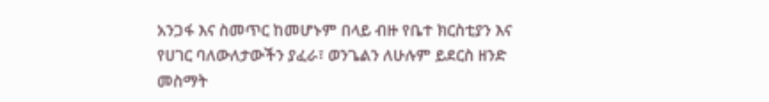አንጋፋ እና ስመጥር ከመሆኑም በላይ ብዙ የቤተ ክርስቲያን እና የሀገር ባለውለታውችን ያፈራ፣ ወንጌልን ለሁሉም ይደርስ ዘንድ መስማት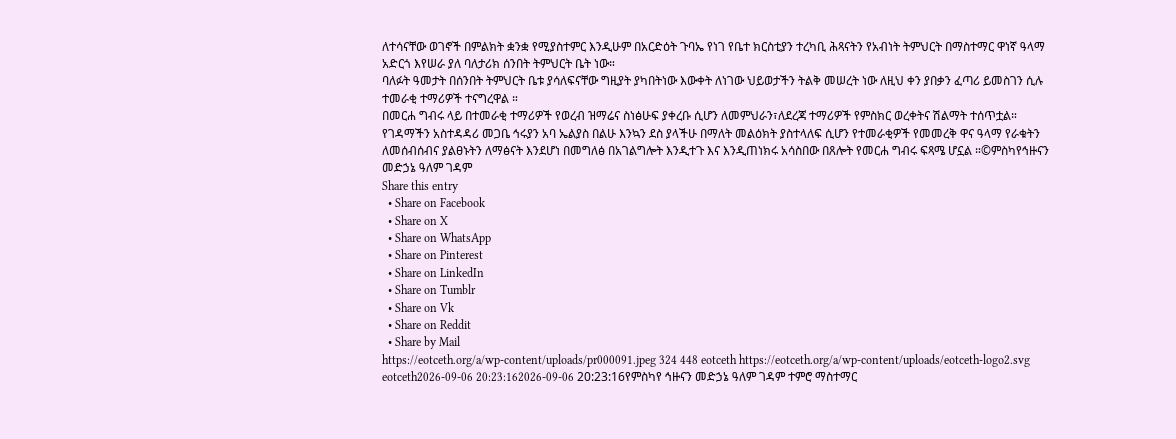ለተሳናቸው ወገኖች በምልክት ቋንቋ የሚያስተምር እንዲሁም በአርድዕት ጉባኤ የነገ የቤተ ክርስቲያን ተረካቢ ሕጻናትን የአብነት ትምህርት በማስተማር ዋነኛ ዓላማ አድርጎ እየሠራ ያለ ባለታሪክ ሰንበት ትምህርት ቤት ነው።
ባለፉት ዓመታት በሰንበት ትምህርት ቤቱ ያሳለፍናቸው ግዚያት ያካበትነው እውቀት ለነገው ህይወታችን ትልቅ መሠረት ነው ለዚህ ቀን ያበቃን ፈጣሪ ይመስገን ሲሉ ተመራቂ ተማሪዎች ተናግረዋል ።
በመርሐ ግብሩ ላይ በተመራቂ ተማሪዎች የወረብ ዝማሬና ስነፅሁፍ ያቀረቡ ሲሆን ለመምህራን፣ለደረጃ ተማሪዎች የምስክር ወረቀትና ሽልማት ተሰጥቷል።
የገዳማችን አስተዳዳሪ መጋቤ ኅሩያን አባ ኤልያስ በልሁ እንኳን ደስ ያላችሁ በማለት መልዕክት ያስተላለፍ ሲሆን የተመራቂዎች የመመረቅ ዋና ዓላማ የራቁትን ለመሰብሰብና ያልፀኑትን ለማፅናት እንደሆነ በመግለፅ በአገልግሎት እንዲተጉ እና እንዲጠነክሩ አሳስበው በጸሎት የመርሐ ግብሩ ፍጻሜ ሆኗል ።©ምስካየኅዙናን መድኃኔ ዓለም ገዳም
Share this entry
  • Share on Facebook
  • Share on X
  • Share on WhatsApp
  • Share on Pinterest
  • Share on LinkedIn
  • Share on Tumblr
  • Share on Vk
  • Share on Reddit
  • Share by Mail
https://eotceth.org/a/wp-content/uploads/pr000091.jpeg 324 448 eotceth https://eotceth.org/a/wp-content/uploads/eotceth-logo2.svg eotceth2026-09-06 20:23:162026-09-06 20:23:16የምስካየ ኅዙናን መድኃኔ ዓለም ገዳም ተምሮ ማስተማር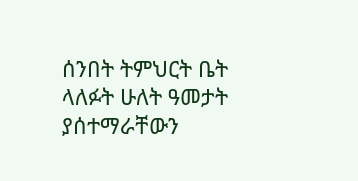ሰንበት ትምህርት ቤት ላለፉት ሁለት ዓመታት ያሰተማራቸውን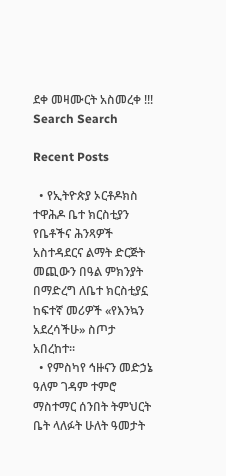ደቀ መዛሙርት አስመረቀ !!!
Search Search

Recent Posts

  • የኢትዮጵያ ኦርቶዶክስ ተዋሕዶ ቤተ ክርስቲያን የቤቶችና ሕንጻዎች አስተዳደርና ልማት ድርጅት መጪውን በዓል ምክንያት በማድረግ ለቤተ ክርስቲያኗ ከፍተኛ መሪዎች «የእንኳን አደረሳችሁ» ስጦታ አበረከተ።
  • የምስካየ ኅዙናን መድኃኔ ዓለም ገዳም ተምሮ ማስተማር ሰንበት ትምህርት ቤት ላለፉት ሁለት ዓመታት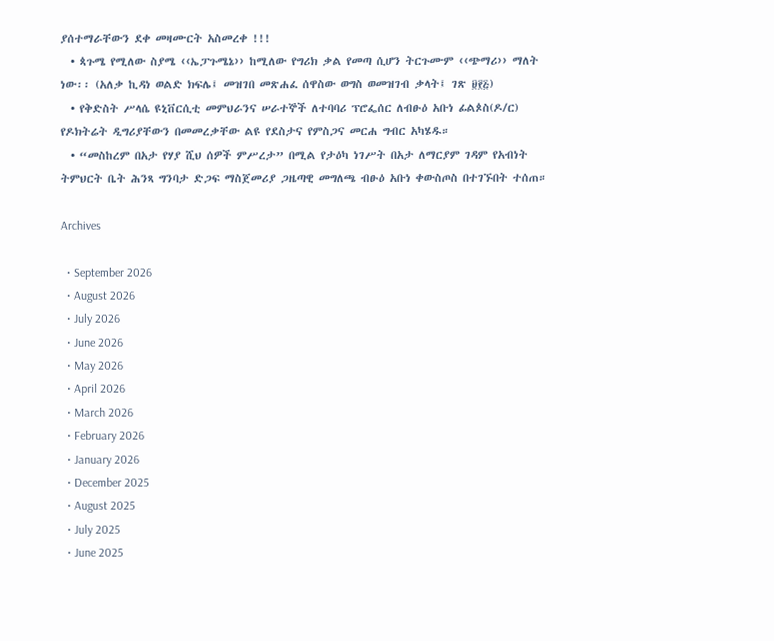ያሰተማራቸውን ደቀ መዛሙርት አስመረቀ !!!
  • ጳጉሜ የሚለው ስያሜ ‹‹ኤፓጉሜኔ›› ከሚለው የግሪክ ቃል የመጣ ሲሆን ትርጉሙም ‹‹ጭማሪ›› ማለት ነው፡፡ (አለቃ ኪዳነ ወልድ ክፍሌ፤ መዝገበ መጽሐፈ ሰዋስው ወግስ ወመዝገብ ቃላት፤ ገጽ ፱፻፭)
  • የቅድስት ሥላሴ ዩኒቨርሲቲ መምህራንና ሠራተኞች ለተባባሪ ፕሮፌሰር ለብፁዕ አቡነ ፊልጶስ(ዶ/ር) የዶክትሬት ዲግሪያቸውን በመመረቃቸው ልዩ የደስታና የምስጋና መርሐ ግብር አካሄዱ።
  • “መስከረም በአታ የሃያ ሺህ ሰዎች ምሥረታ” በሚል የታዕካ ነገሥት በአታ ለማርያም ገዳም የአብነት ትምህርት ቤት ሕንጻ ግንባታ ድጋፍ ማስጀመሪያ ጋዜጣዊ መግለጫ ብፁዕ አቡነ ቀውስጦስ በተገኙበት ተሰጠ።

Archives

  • September 2026
  • August 2026
  • July 2026
  • June 2026
  • May 2026
  • April 2026
  • March 2026
  • February 2026
  • January 2026
  • December 2025
  • August 2025
  • July 2025
  • June 2025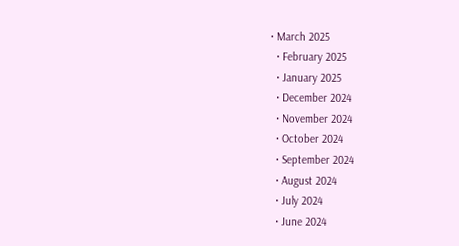• March 2025
  • February 2025
  • January 2025
  • December 2024
  • November 2024
  • October 2024
  • September 2024
  • August 2024
  • July 2024
  • June 2024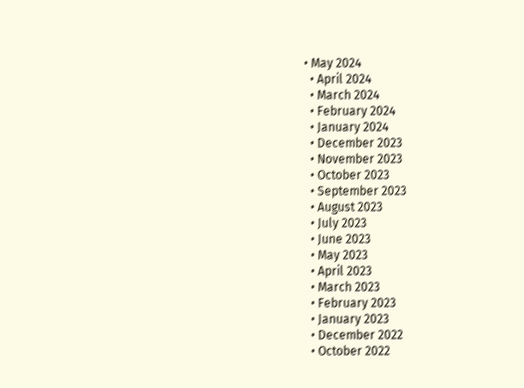• May 2024
  • April 2024
  • March 2024
  • February 2024
  • January 2024
  • December 2023
  • November 2023
  • October 2023
  • September 2023
  • August 2023
  • July 2023
  • June 2023
  • May 2023
  • April 2023
  • March 2023
  • February 2023
  • January 2023
  • December 2022
  • October 2022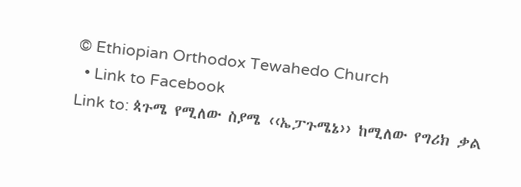© Ethiopian Orthodox Tewahedo Church
  • Link to Facebook
Link to: ጳጉሜ የሚለው ስያሜ ‹‹ኤፓጉሜኔ›› ከሚለው የግሪክ ቃል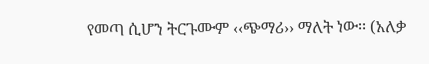የመጣ ሲሆን ትርጉሙም ‹‹ጭማሪ›› ማለት ነው፡፡ (አለቃ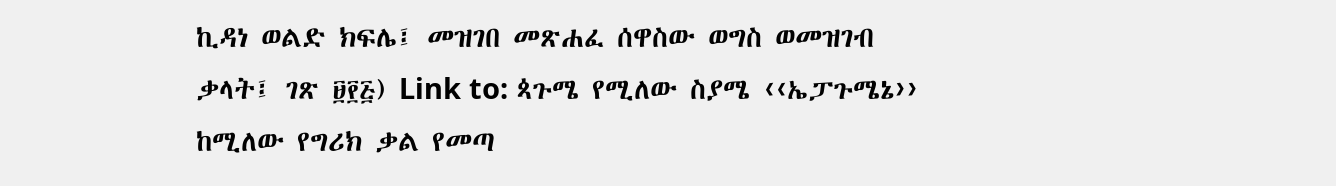ኪዳነ ወልድ ክፍሌ፤ መዝገበ መጽሐፈ ሰዋስው ወግስ ወመዝገብ ቃላት፤ ገጽ ፱፻፭) Link to: ጳጉሜ የሚለው ስያሜ ‹‹ኤፓጉሜኔ›› ከሚለው የግሪክ ቃል የመጣ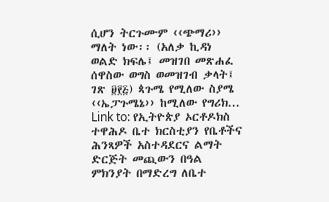ሲሆን ትርጉሙም ‹‹ጭማሪ›› ማለት ነው፡፡ (አለቃ ኪዳነ ወልድ ክፍሌ፤ መዝገበ መጽሐፈ ሰዋስው ወግስ ወመዝገብ ቃላት፤ ገጽ ፱፻፭) ጳጉሜ የሚለው ስያሜ ‹‹ኤፓጉሜኔ›› ከሚለው የግሪክ... Link to: የኢትዮጵያ ኦርቶዶክስ ተዋሕዶ ቤተ ክርስቲያን የቤቶችና ሕንጻዎች አስተዳደርና ልማት ድርጅት መጪውን በዓል ምክንያት በማድረግ ለቤተ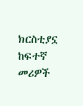ክርስቲያኗ ከፍተኛ መሪዎች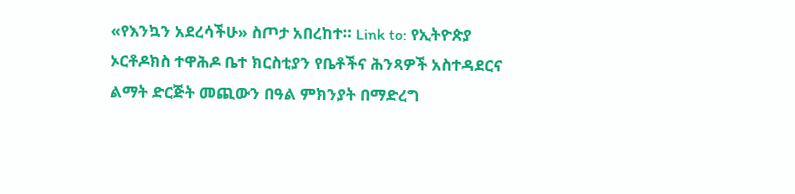«የእንኳን አደረሳችሁ» ስጦታ አበረከተ። Link to: የኢትዮጵያ ኦርቶዶክስ ተዋሕዶ ቤተ ክርስቲያን የቤቶችና ሕንጻዎች አስተዳደርና ልማት ድርጅት መጪውን በዓል ምክንያት በማድረግ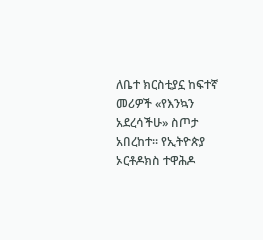ለቤተ ክርስቲያኗ ከፍተኛ መሪዎች «የእንኳን አደረሳችሁ» ስጦታ አበረከተ። የኢትዮጵያ ኦርቶዶክስ ተዋሕዶ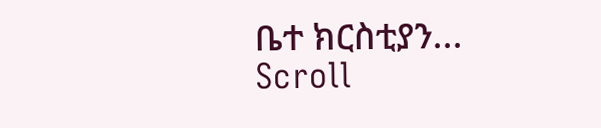ቤተ ክርስቲያን...
Scroll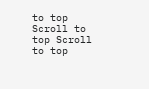to top Scroll to top Scroll to top